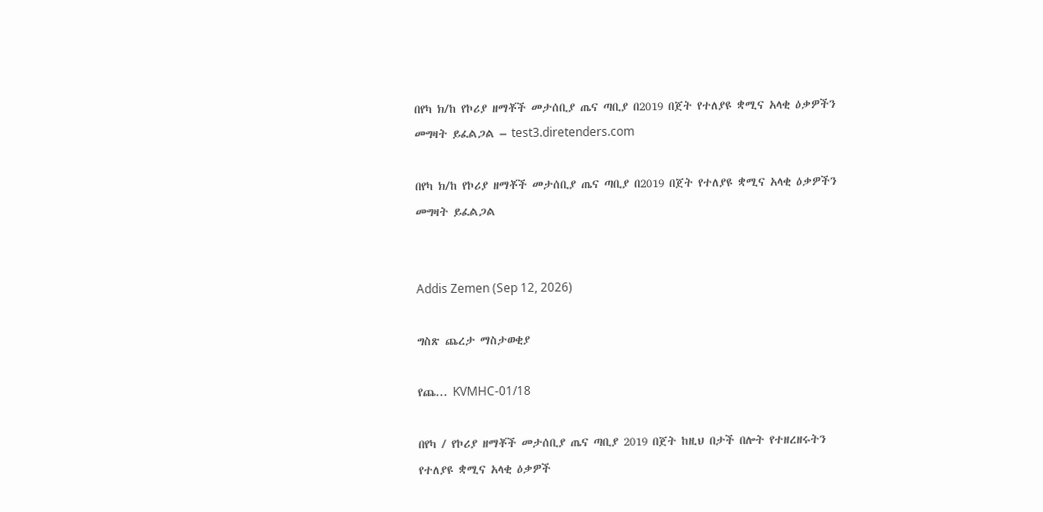በየካ ክ/ከ የኮሪያ ዘማቾች መታሰቢያ ጤና ጣቢያ በ2019 በጀት የተለያዩ ቋሚና አላቂ ዕቃዎችን መግዛት ይፈልጋል – test3.diretenders.com

በየካ ክ/ከ የኮሪያ ዘማቾች መታሰቢያ ጤና ጣቢያ በ2019 በጀት የተለያዩ ቋሚና አላቂ ዕቃዎችን መግዛት ይፈልጋል


Addis Zemen (Sep 12, 2026)

ግስጽ ጨረታ ማስታወቂያ

የጨ... KVMHC-01/18

በየካ / የኮሪያ ዘማቾች መታሰቢያ ጤና ጣቢያ 2019 በጀት ከዚህ በታች በሎት የተዘረዘሩትን የተለያዩ ቋሚና አላቂ ዕቃዎች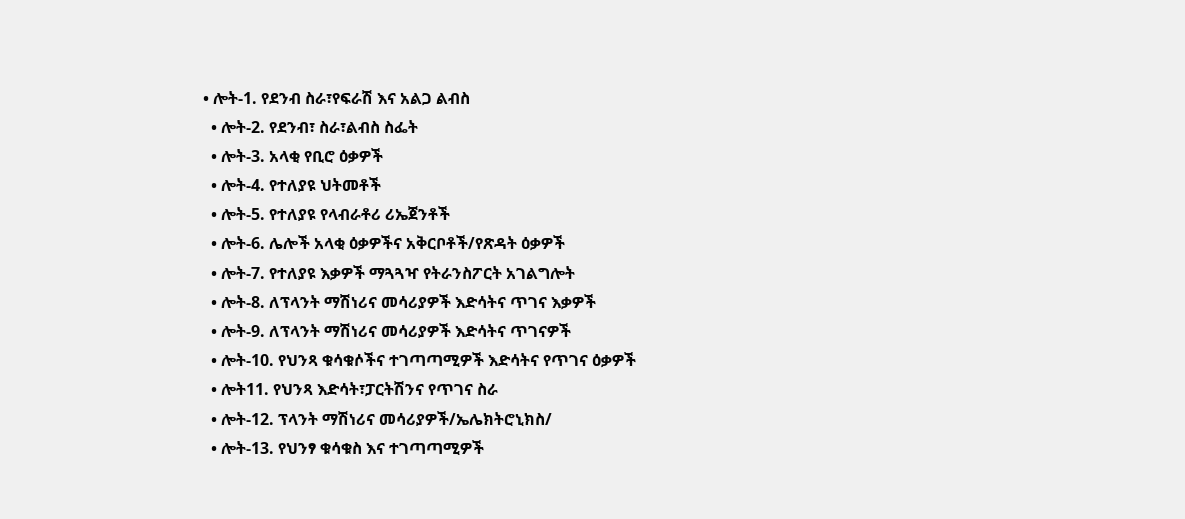• ሎት-1. የደንብ ስራ፣የፍራሽ እና አልጋ ልብስ
  • ሎት-2. የደንብ፣ ስራ፣ልብስ ስፌት
  • ሎት-3. አላቂ የቢሮ ዕቃዎች
  • ሎት-4. የተለያዩ ህትመቶች
  • ሎት-5. የተለያዩ የላብራቶሪ ሪኤጀንቶች
  • ሎት-6. ሌሎች አላቂ ዕቃዎችና አቅርቦቶች/የጽዳት ዕቃዎች
  • ሎት-7. የተለያዩ እቃዎች ማጓጓዣ የትራንስፖርት አገልግሎት
  • ሎት-8. ለፕላንት ማሽነሪና መሳሪያዎች እድሳትና ጥገና እቃዎች
  • ሎት-9. ለፕላንት ማሽነሪና መሳሪያዎች እድሳትና ጥገናዎች
  • ሎት-10. የህንጻ ቁሳቁሶችና ተገጣጣሚዎች እድሳትና የጥገና ዕቃዎች
  • ሎት11. የህንጻ እድሳት፣ፓርትሽንና የጥገና ስራ
  • ሎት-12. ፕላንት ማሽነሪና መሳሪያዎች/ኤሌክትሮኒክስ/
  • ሎት-13. የህንፃ ቁሳቁስ እና ተገጣጣሚዎች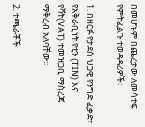በመሆኑም በጨረታው ለመሳተፍ የምትፈልጉ ተወዳዳሪዎች፡

1. በዘርፉ የታደሰ ህጋዊ የንግድ ፈቃድ፣ የአቅራቢነት የቲን (TIN) እና የቫት(VAT) ተመዝጋቢ ማስረጃ ማቅረብ አለባቸው፡፡

2. ተጫራቾች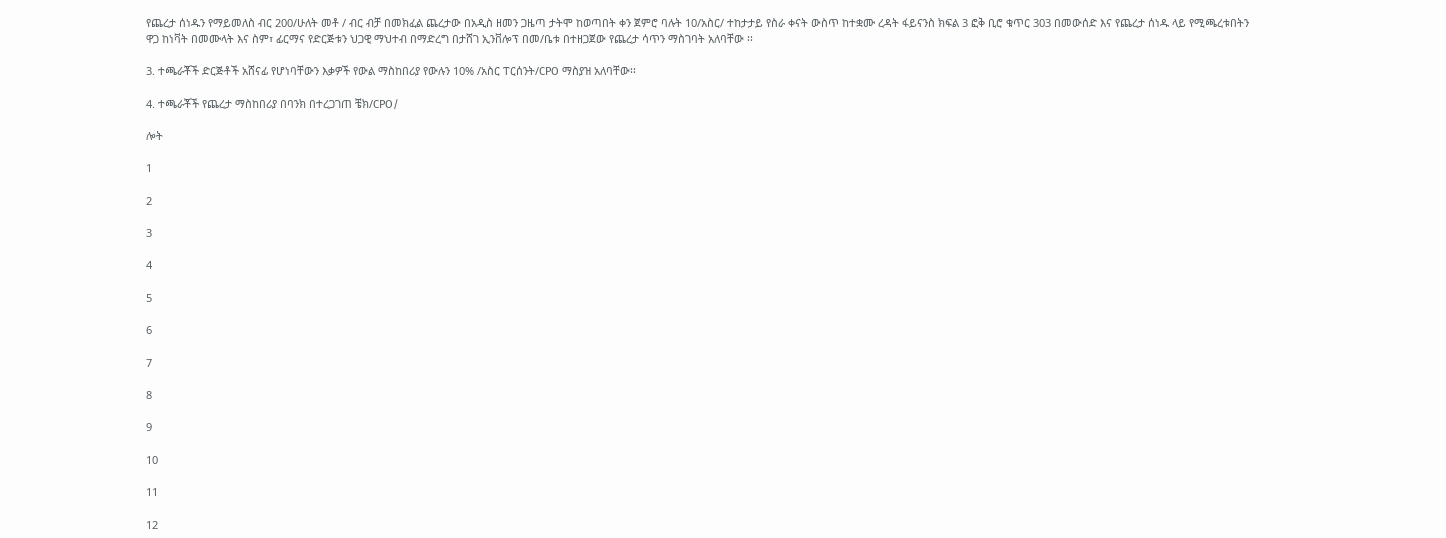የጨረታ ሰነዱን የማይመለስ ብር 200/ሁለት መቶ / ብር ብቻ በመክፈል ጨረታው በአዲስ ዘመን ጋዜጣ ታትሞ ከወጣበት ቀን ጀምሮ ባሉት 10/አስር/ ተከታታይ የስራ ቀናት ውስጥ ከተቋሙ ረዳት ፋይናንስ ክፍል 3 ፎቅ ቢሮ ቁጥር 303 በመውሰድ እና የጨረታ ሰነዱ ላይ የሚጫረቱበትን ዋጋ ከነቫት በመሙላት እና ስም፣ ፊርማና የድርጅቱን ህጋዊ ማህተብ በማድረግ በታሸገ ኢንቨሎፕ በመ/ቤቱ በተዘጋጀው የጨረታ ሳጥን ማስገባት አለባቸው ፡፡

3. ተጫራቾች ድርጅቶች አሸናፊ የሆነባቸውን እቃዎች የውል ማስከበሪያ የውሉን 10% /አስር ፐርሰንት/CPO ማስያዝ አለባቸው፡፡

4. ተጫራቾች የጨረታ ማስከበሪያ በባንክ በተረጋገጠ ቼክ/CPO/

ሎት

1

2

3

4

5

6

7

8

9

10

11

12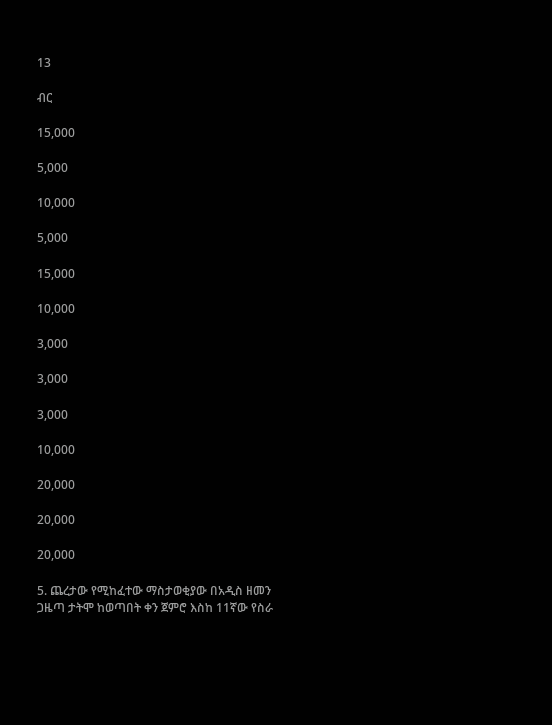13

ብር

15,000

5,000

10,000

5,000

15,000

10,000

3,000

3,000

3,000

10,000

20,000

20,000

20,000

5. ጨረታው የሚከፈተው ማስታወቂያው በአዲስ ዘመን ጋዜጣ ታትሞ ከወጣበት ቀን ጀምሮ እስከ 11ኛው የስራ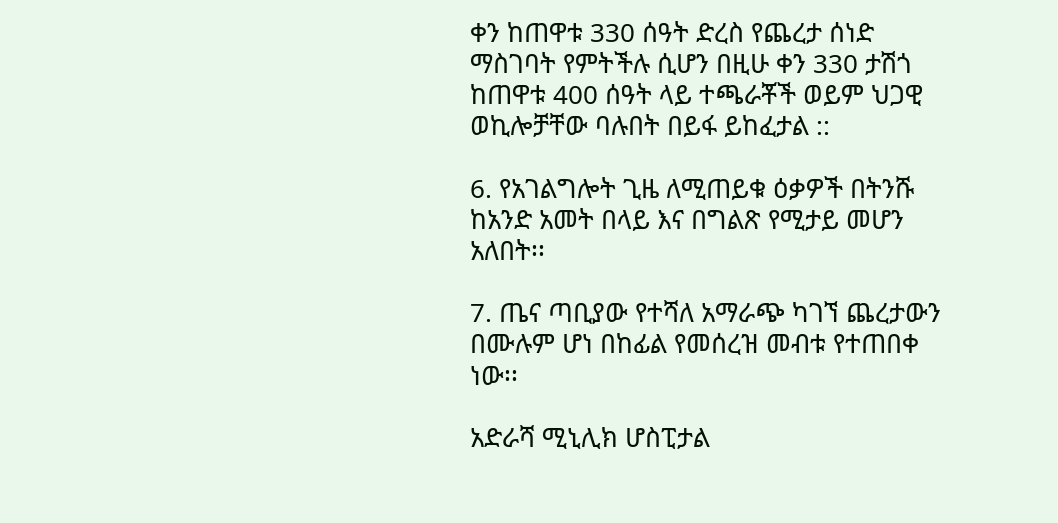ቀን ከጠዋቱ 330 ሰዓት ድረስ የጨረታ ሰነድ ማስገባት የምትችሉ ሲሆን በዚሁ ቀን 330 ታሽጎ ከጠዋቱ 400 ሰዓት ላይ ተጫራቾች ወይም ህጋዊ ወኪሎቻቸው ባሉበት በይፋ ይከፈታል ::

6. የአገልግሎት ጊዜ ለሚጠይቁ ዕቃዎች በትንሹ ከአንድ አመት በላይ እና በግልጽ የሚታይ መሆን አለበት፡፡

7. ጤና ጣቢያው የተሻለ አማራጭ ካገኘ ጨረታውን በሙሉም ሆነ በከፊል የመሰረዝ መብቱ የተጠበቀ ነው፡፡

አድራሻ ሚኒሊክ ሆስፒታል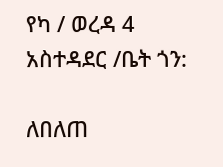የካ / ወረዳ 4 አስተዳደር /ቤት ጎን:

ለበለጠ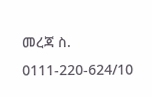መረጃ ስ. 0111-220-624/10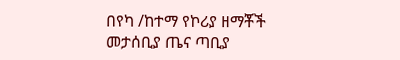በየካ /ከተማ የኮሪያ ዘማቾች መታሰቢያ ጤና ጣቢያ